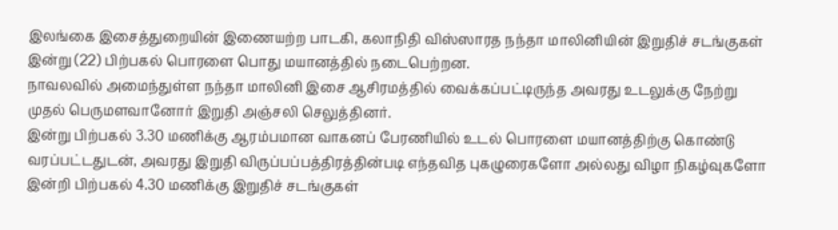இலங்கை இசைத்துறையின் இணையற்ற பாடகி, கலாநிதி விஸ்ஸாரத நந்தா மாலினியின் இறுதிச் சடங்குகள் இன்று (22) பிற்பகல் பொரளை பொது மயானத்தில் நடைபெற்றன.
நாவலவில் அமைந்துள்ள நந்தா மாலினி இசை ஆசிரமத்தில் வைக்கப்பட்டிருந்த அவரது உடலுக்கு நேற்று முதல் பெருமளவானோர் இறுதி அஞ்சலி செலுத்தினர்.
இன்று பிற்பகல் 3.30 மணிக்கு ஆரம்பமான வாகனப் பேரணியில் உடல் பொரளை மயானத்திற்கு கொண்டு வரப்பட்டதுடன், அவரது இறுதி விருப்பப்பத்திரத்தின்படி எந்தவித புகழுரைகளோ அல்லது விழா நிகழ்வுகளோ இன்றி பிற்பகல் 4.30 மணிக்கு இறுதிச் சடங்குகள்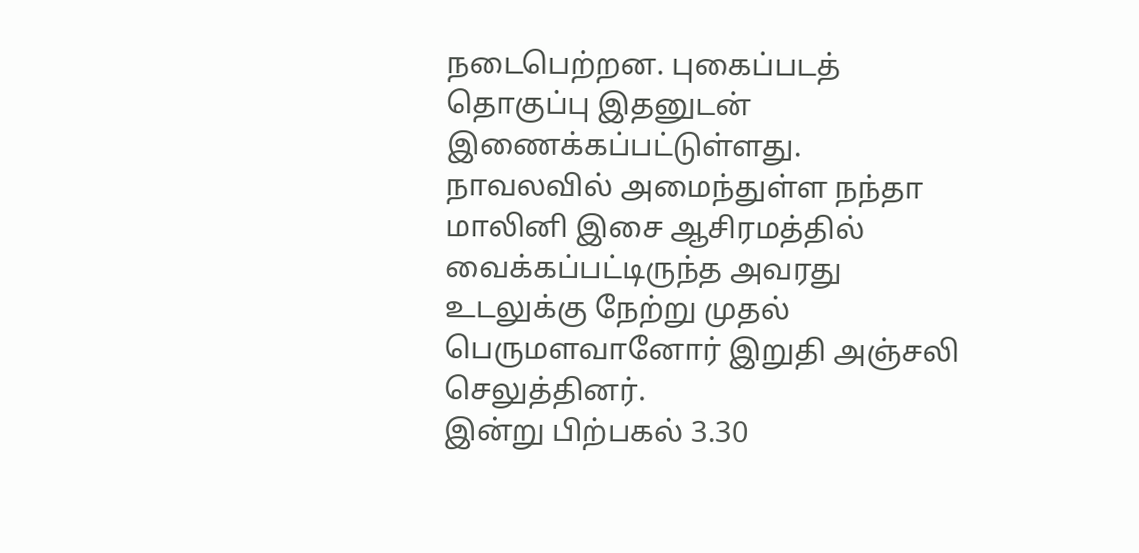நடைபெற்றன. புகைப்படத் தொகுப்பு இதனுடன் இணைக்கப்பட்டுள்ளது.
நாவலவில் அமைந்துள்ள நந்தா மாலினி இசை ஆசிரமத்தில் வைக்கப்பட்டிருந்த அவரது உடலுக்கு நேற்று முதல் பெருமளவானோர் இறுதி அஞ்சலி செலுத்தினர்.
இன்று பிற்பகல் 3.30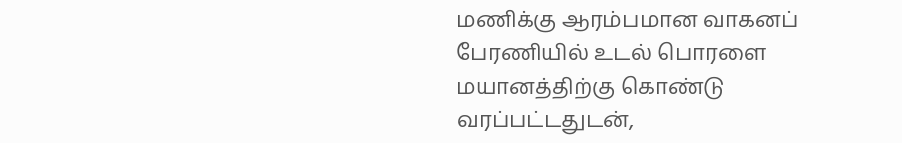மணிக்கு ஆரம்பமான வாகனப் பேரணியில் உடல் பொரளை மயானத்திற்கு கொண்டு வரப்பட்டதுடன்,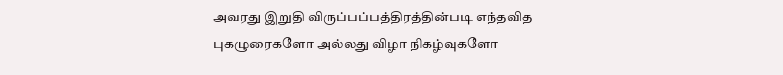அவரது இறுதி விருப்பப்பத்திரத்தின்படி எந்தவித புகழுரைகளோ அல்லது விழா நிகழ்வுகளோ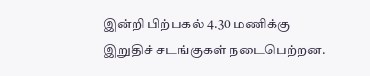இன்றி பிற்பகல் 4.30 மணிக்கு இறுதிச் சடங்குகள் நடைபெற்றன.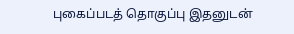புகைப்படத் தொகுப்பு இதனுடன்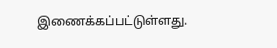இணைக்கப்பட்டுள்ளது.